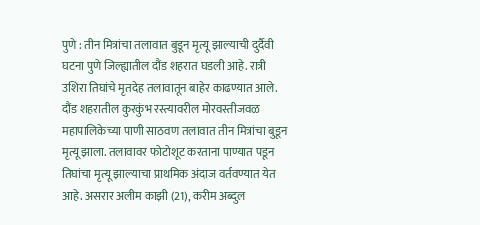पुणे : तीन मित्रांचा तलावात बुडून मृत्यू झाल्याची दुर्दैवी घटना पुणे जिल्ह्यातील दौंड शहरात घडली आहे. रात्री उशिरा तिघांचे मृतदेह तलावातून बाहेर काढण्यात आले. दौंड शहरातील कुरकुंभ रस्त्यावरील मोरवस्तीजवळ महापालिकेच्या पाणी साठवण तलावात तीन मित्रांचा बुडून मृत्यू झाला. तलावावर फोटोशूट करताना पाण्यात पडून तिघांचा मृत्यू झाल्याचा प्राथमिक अंदाज वर्तवण्यात येत आहे. असरार अलीम काझी (21), करीम अब्दुल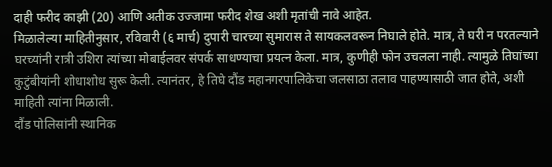दाही फरीद काझी (20) आणि अतीक उज्जामा फरीद शेख अशी मृतांची नावे आहेत.
मिळालेल्या माहितीनुसार, रविवारी (६ मार्च) दुपारी चारच्या सुमारास ते सायकलवरून निघाले होते. मात्र, ते घरी न परतल्याने घरच्यांनी रात्री उशिरा त्यांच्या मोबाईलवर संपर्क साधण्याचा प्रयत्न केला. मात्र, कुणीही फोन उचलला नाही. त्यामुळे तिघांच्या कुटुंबीयांनी शोधाशोध सुरू केली. त्यानंतर, हे तिघे दौंड महानगरपालिकेचा जलसाठा तलाव पाहण्यासाठी जात होते, अशी माहिती त्यांना मिळाली.
दौंड पोलिसांनी स्थानिक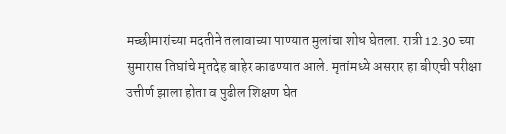मच्छीमारांच्या मदतीने तलावाच्या पाण्यात मुलांचा शोध घेतला. रात्री 12.30 च्या सुमारास तिघांचे मृतदेह बाहेर काढण्यात आले. मृतांमध्ये असरार हा बीएची परीक्षा उत्तीर्ण झाला होता व पुढील शिक्षण घेत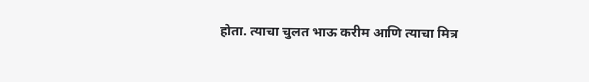होता. त्याचा चुलत भाऊ करीम आणि त्याचा मित्र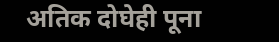अतिक दोघेही पूना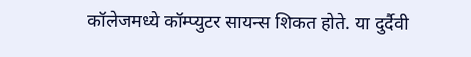कॉलेजमध्ये कॉम्प्युटर सायन्स शिकत होते. या दुर्दैवी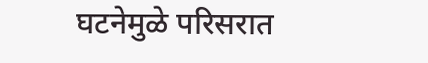घटनेमुळे परिसरात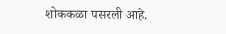शोककळा पसरली आहे.